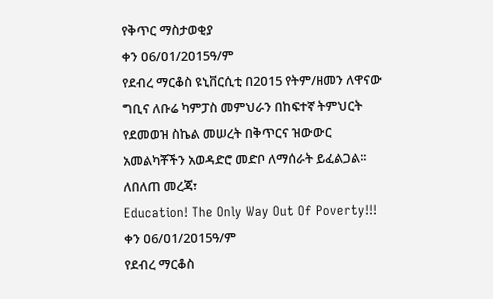የቅጥር ማስታወቂያ
ቀን ዐ6/ዐ1/2ዐ15ዓ/ም
የደብረ ማርቆስ ዩኒቨርሲቲ በ2ዐ15 የትም/ዘመን ለዋናው ግቢና ለቡሬ ካምፓስ መምህራን በከፍተኛ ትምህርት የደመወዝ ስኬል መሠረት በቅጥርና ዝውውር አመልካቾችን አወዳድሮ መድቦ ለማሰራት ይፈልጋል፡፡ ለበለጠ መረጃ፣
Education! The Only Way Out Of Poverty!!!
ቀን ዐ6/ዐ1/2ዐ15ዓ/ም
የደብረ ማርቆስ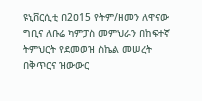ዩኒቨርሲቲ በ2ዐ15 የትም/ዘመን ለዋናው ግቢና ለቡሬ ካምፓስ መምህራን በከፍተኛ ትምህርት የደመወዝ ስኬል መሠረት በቅጥርና ዝውውር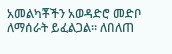አመልካቾችን አወዳድሮ መድቦ ለማሰራት ይፈልጋል፡፡ ለበለጠ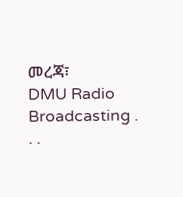መረጃ፣
DMU Radio Broadcasting . . .